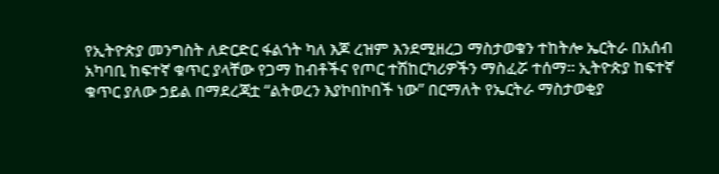የኢትዮጵያ መንግስት ለድርድር ፋልጎት ካለ እጆ ረዝም እንደሚዘረጋ ማስታወቁን ተከትሎ ኤርትራ በአሰብ አካባቢ ከፍተኛ ቁጥር ያላቸው የጋማ ከብቶችና የጦር ተሽከርካሪዎችን ማስፈሯ ተሰማ። ኢትዮጵያ ከፍተኛ ቁጥር ያለው ኃይል በማደረጃቷ “ልትወረን እያኮበኮበች ነው” በርማለት የኤርትራ ማስታወቂያ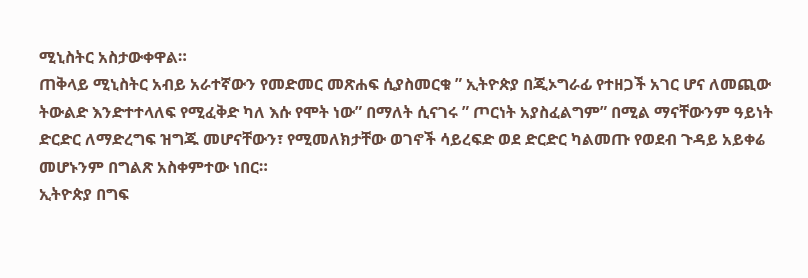ሚኒስትር አስታውቀዋል።
ጠቅላይ ሚኒስትር አብይ አራተኛውን የመድመር መጽሐፍ ሲያስመርቁ ” ኢትዮጵያ በጂኦግራፊ የተዘጋች አገር ሆና ለመጪው ትውልድ እንድተተላለፍ የሚፈቅድ ካለ እሱ የሞት ነው” በማለት ሲናገሩ ” ጦርነት አያስፈልግም” በሚል ማናቸውንም ዓይነት ድርድር ለማድረግፍ ዝግጁ መሆናቸውን፣ የሚመለክታቸው ወገኖች ሳይረፍድ ወደ ድርድር ካልመጡ የወደብ ጉዳይ አይቀሬ መሆኑንም በግልጽ አስቀምተው ነበር።
ኢትዮጵያ በግፍ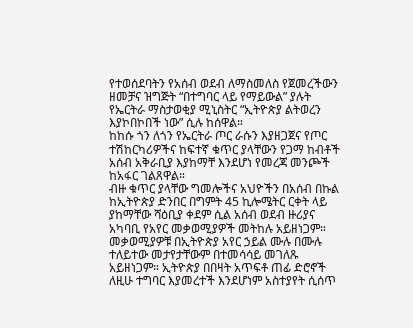የተወሰደባትን የአሰብ ወደብ ለማስመለስ የጀመረችውን ዘመቻና ዝግጅት “በተግባር ላይ የማይውል” ያሉት የኤርትራ ማስታወቂያ ሚኒስትር “ኢትዮጵያ ልትወረን እያኮበኮበች ነው” ሲሉ ከሰዋል።
ከከሱ ጎን ለጎን የኤርትራ ጦር ራሱን እያዘጋጀና የጦር ተሽከርካሪዎችና ከፍተኛ ቁጥር ያላቸውን የጋማ ከብቶች አሰብ አቅራቢያ እያከማቸ እንደሆነ የመረጃ መንጮች ከአፋር ገልጸዋል።
ብዙ ቁጥር ያላቸው ግመሎችና አህዮችን በአሰብ በኩል ከኢትዮጵያ ድንበር በግምት 45 ኪሎሜትር ርቀት ላይ ያከማቸው ሻዕቢያ ቀደም ሲል አሰብ ወደብ ዙሪያና አካባቢ የአየር መቃወሚያዎች መትከሉ አይዘነጋም። መቃወሚያዎቹ በኢትዮጵያ አየር ኃይል ሙሉ በሙሉ ተለይተው መታየታቸውም በተመሳሳይ መገለጹ አይዘነጋም። ኢትዮጵያ በበዛት አጥፍቶ ጠፊ ድሮኖች ለዚሁ ተግባር እያመረተች እንደሆነም አስተያየት ሲሰጥ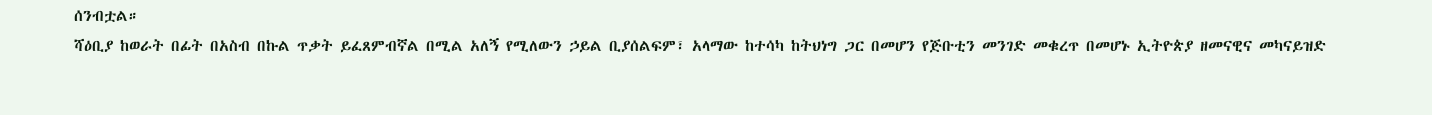ሰንብቷል።
ሻዕቢያ ከወራት በፊት በአስብ በኩል ጥቃት ይፈጸምብኛል በሚል አለኝ የሚለውን ኃይል ቢያሰልፍም፣ አላማው ከተሳካ ከትህነግ ጋር በመሆን የጅቡቲን መንገድ መቁረጥ በመሆኑ ኢትዮጵያ ዘመናዊና መካናይዝድ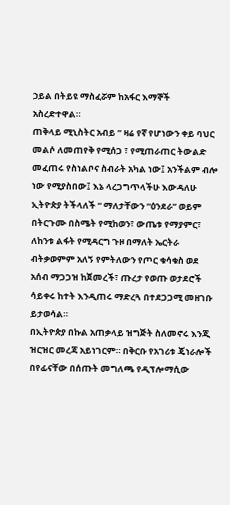ኃይል በትይዩ ማስፈሯም ከአፋር እማኞች አስረድተዋል።
ጠቅላይ ሚኒስትር አብይ ” ዛሬ የኛ የሆነውን ቀይ ባህር መልሶ ለመጠየቅ የሚሰጋ ፣ የሚጠራጠር ትውልድ መፈጠሩ የስነልቦና ስብራት አካል ነው፤ አንችልም ብሎ ነው የሚያስበው፤ እኔ ላረጋግጥላችሁ እውዳለሁ ኢትዮጵያ ትችላለች “ ማለታቸውን “ዕንደራ” ወይም በትርጉሙ በስሜት የሚከወን፣ ውጤቱ የማያምር፣ ለከንቱ ልፋት የሚዳርግ ጉዞ በማለት ኤርትራ ብትቃወምም አለኝ የምትለውን የጦር ቁሳቁስ ወደ አሰብ ማጋጋዝ ከጀመረች፣ ጡረታ የወጡ ወታደሮች ሳይቀሩ ከተት እንዲጠሩ ማድረጓ በተደጋጋሚ መዘገቡ ይታወሳል።
በኢትዮጵያ በኩል አጠቃላይ ዝግጅት ስለመኖሩ እንጂ ዝርዝር መረጃ አይነገርም። በቅርቡ የአገሪቱ ጄነራሎች በየፊናቸው በሰጡት መግለጫ የዲፕሎማሲው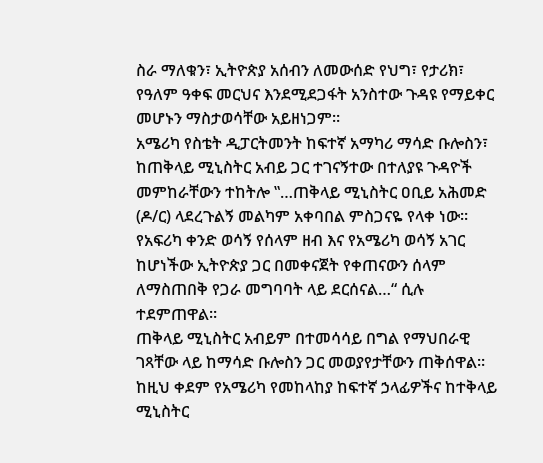ስራ ማለቁን፣ ኢትዮጵያ አሰብን ለመውሰድ የህግ፣ የታሪክ፣ የዓለም ዓቀፍ መርህና እንደሚደጋፋት አንስተው ጉዳዩ የማይቀር መሆኑን ማስታወሳቸው አይዘነጋም።
አሜሪካ የስቴት ዲፓርትመንት ከፍተኛ አማካሪ ማሳድ ቡሎስን፣ ከጠቅላይ ሚኒስትር አብይ ጋር ተገናኝተው በተለያዩ ጉዳዮች መምከራቸውን ተከትሎ ‟…ጠቅላይ ሚኒስትር ዐቢይ አሕመድ (ዶ/ር) ላደረጉልኝ መልካም አቀባበል ምስጋናዬ የላቀ ነው። የአፍሪካ ቀንድ ወሳኝ የሰላም ዘብ እና የአሜሪካ ወሳኝ አገር ከሆነችው ኢትዮጵያ ጋር በመቀናጀት የቀጠናውን ሰላም ለማስጠበቅ የጋራ መግባባት ላይ ደርሰናል…“ ሲሉ ተደምጠዋል።
ጠቅላይ ሚኒስትር አብይም በተመሳሳይ በግል የማህበራዊ ገጻቸው ላይ ከማሳድ ቡሎስን ጋር መወያየታቸውን ጠቅሰዋል። ከዚህ ቀደም የአሜሪካ የመከላከያ ከፍተኛ ኃላፊዎችና ከተቅላይ ሚኒስትር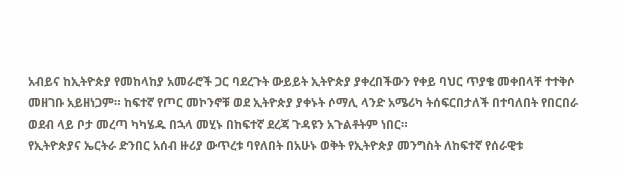አብይና ከኢትዮጵያ የመከላከያ አመራሮች ጋር ባደረጉት ውይይት ኢትዮጵያ ያቀረበችውን የቀይ ባህር ጥያቄ መቀበላቸ ተተቅሶ መዘገቡ አይዘነጋም። ከፍተኛ የጦር መኮንኖቹ ወደ ኢትዮጵያ ያቀኑት ሶማሊ ላንድ አሜሪካ ትሰፍርበታለች በተባለበት የበርበራ ወደብ ላይ ቦታ መረጣ ካካሄዱ በኋላ መሂኑ በከፍተኛ ደረጃ ጉዳዩን አጉልቶትም ነበር።
የኢትዮጵያና ኤርትራ ድንበር አሰብ ዙሪያ ውጥረቱ ባየለበት በአሁኑ ወቅት የኢትዮጵያ መንግስት ለከፍተኛ የሰራዊቱ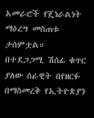አመራሮች የጄነራልነት ማዕረግ መስጠቱ ታሰምቷል።
በተደጋጋሚ ሽሰፊ ቁጥር ያለው ሰራዊት በየዘርፉ በማስመረቅ የኢትዮጵያን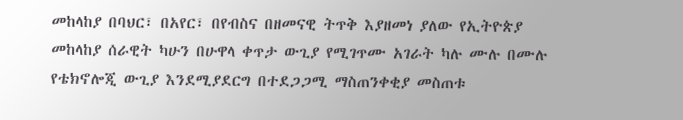መከላከያ በባህር፣ በአየር፣ በየብስና በዘመናዊ ትጥቅ እያዘመነ ያለው የኢትዮጵያ መከላከያ ሰራዊት ካሁን በሁዋላ ቀጥታ ውጊያ የሚገጥሙ አገራት ካሉ ሙሉ በሙሉ የቴክኖሎጂ ውጊያ እንደሚያደርግ በተደጋጋሚ ማስጠንቀቂያ መስጠቱ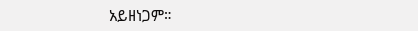አይዘነጋም።